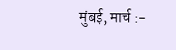मुंबई, मार्च :-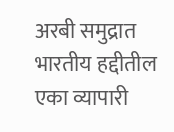अरबी समुद्रात भारतीय हद्दीतील एका व्यापारी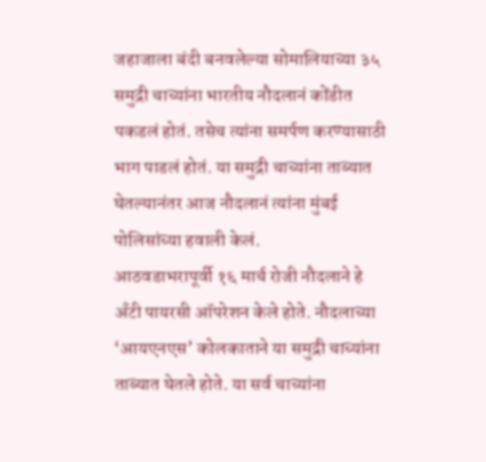जहाजाला बंदी बनवलेल्या सोमालियाच्या ३५ समुद्री चाच्यांना भारतीय नौदलानं कोंडीत पकडलं होतं. तसेच त्यांना समर्पण करण्यासाठी भाग पाडलं होतं. या समुद्री चाच्यांना ताब्यात घेतल्यानंतर आज नौदलानं त्यांना मुंबई पोलिसांच्या हवाली केलं.
आठवडाभरापूर्वी १६ मार्च रोजी नौदलाने हे अँटी पायरसी ऑपरेशन केले होते. नौदलाच्या ‘आयएनएस’ कोलकाताने या समुद्री चाच्यांना ताब्यात घेतले होते. या सर्व चाच्यांना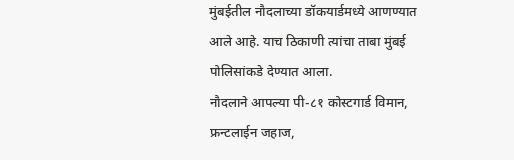मुंबईतील नौदलाच्या डॉकयार्डमध्ये आणण्यात आले आहे. याच ठिकाणी त्यांचा ताबा मुंबई पोलिसांकडे देण्यात आला.
नौदलाने आपल्या पी-८१ कोस्टगार्ड विमान, फ्रन्टलाईन जहाज,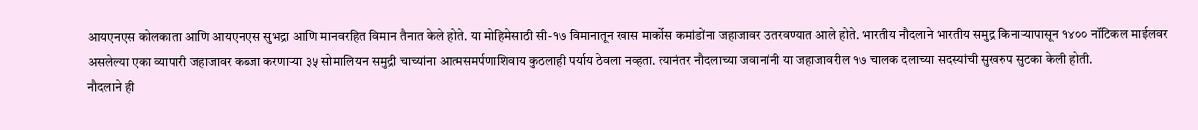आयएनएस कोलकाता आणि आयएनएस सुभद्रा आणि मानवरहित विमान तैनात केले होते. या मोहिमेसाठी सी-१७ विमानातून खास मार्कोस कमांडोंना जहाजावर उतरवण्यात आले होते. भारतीय नौदलाने भारतीय समुद्र किनाऱ्यापासून १४०० नॉटिकल माईलवर असलेल्या एका व्यापारी जहाजावर कब्जा करणाऱ्या ३५ सोमालियन समुद्री चाच्यांना आत्मसमर्पणाशिवाय कुठलाही पर्याय ठेवला नव्हता. त्यानंतर नौदलाच्या जवानांनी या जहाजावरील १७ चालक दलाच्या सदस्यांची सुखरुप सुटका केली होती.
नौदलाने ही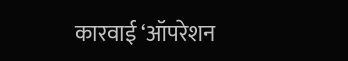कारवाई ‘ऑपरेशन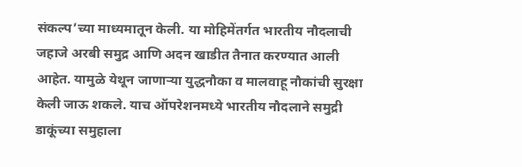संकल्प’च्या माध्यमातून केली. या मोहिमेंतर्गत भारतीय नौदलाची जहाजे अरबी समुद्र आणि अदन खाडीत तैनात करण्यात आली आहेत. यामुळे येथून जाणाऱ्या युद्धनौका व मालवाहू नौकांची सुरक्षा केली जाऊ शकले. याच ऑपरेशनमध्ये भारतीय नौदलाने समुद्री डाकूंच्या समुहाला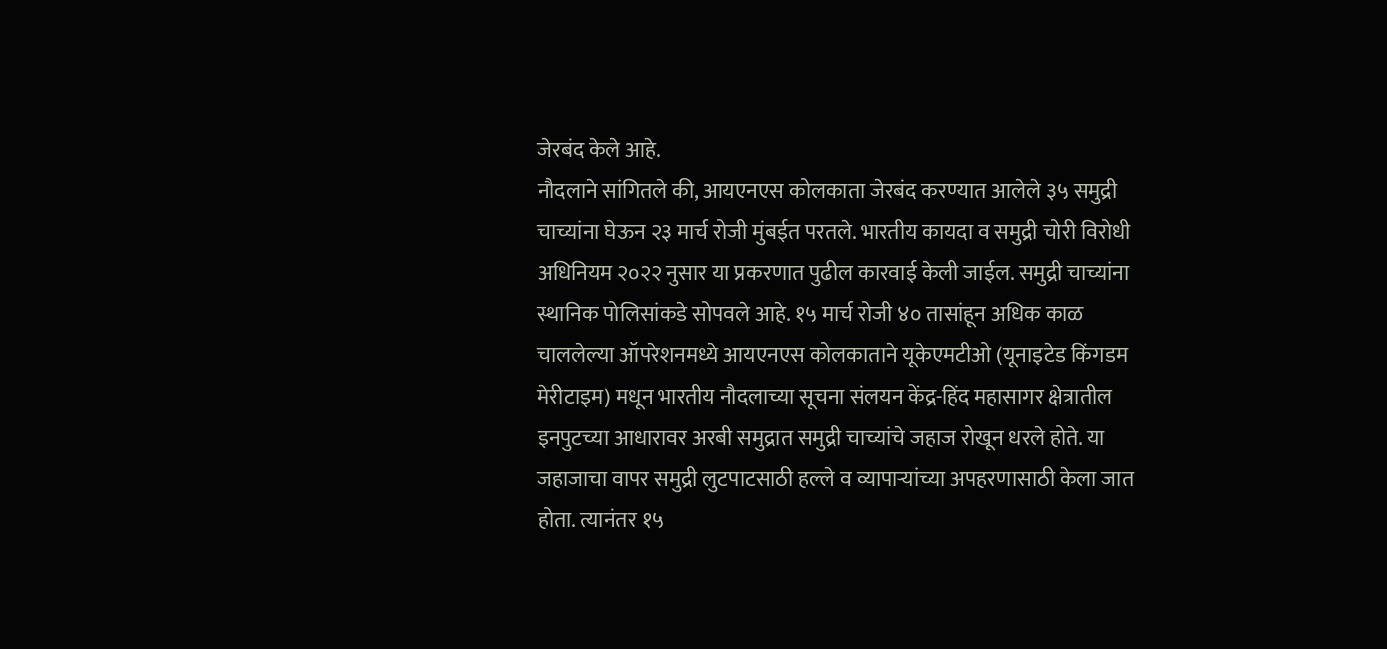जेरबंद केले आहे.
नौदलाने सांगितले की, आयएनएस कोलकाता जेरबंद करण्यात आलेले ३५ समुद्री चाच्यांना घेऊन २३ मार्च रोजी मुंबईत परतले. भारतीय कायदा व समुद्री चोरी विरोधी अधिनियम २०२२ नुसार या प्रकरणात पुढील कारवाई केली जाईल. समुद्री चाच्यांना स्थानिक पोलिसांकडे सोपवले आहे. १५ मार्च रोजी ४० तासांहून अधिक काळ चाललेल्या ऑपरेशनमध्ये आयएनएस कोलकाताने यूकेएमटीओ (यूनाइटेड किंगडम मेरीटाइम) मधून भारतीय नौदलाच्या सूचना संलयन केंद्र-हिंद महासागर क्षेत्रातील इनपुटच्या आधारावर अरबी समुद्रात समुद्री चाच्यांचे जहाज रोखून धरले होते. या जहाजाचा वापर समुद्री लुटपाटसाठी हल्ले व व्यापाऱ्यांच्या अपहरणासाठी केला जात होता. त्यानंतर १५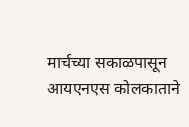मार्चच्या सकाळपासून आयएनएस कोलकाताने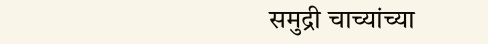समुद्री चाच्यांच्या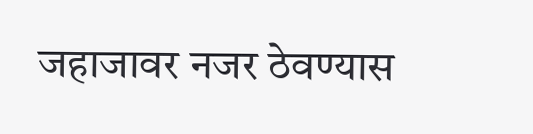जहाजावर नजर ठेवण्यास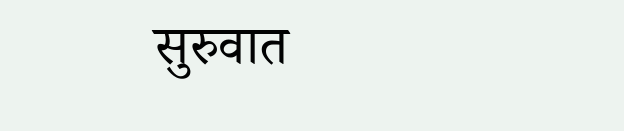सुरुवात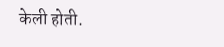केली होती.